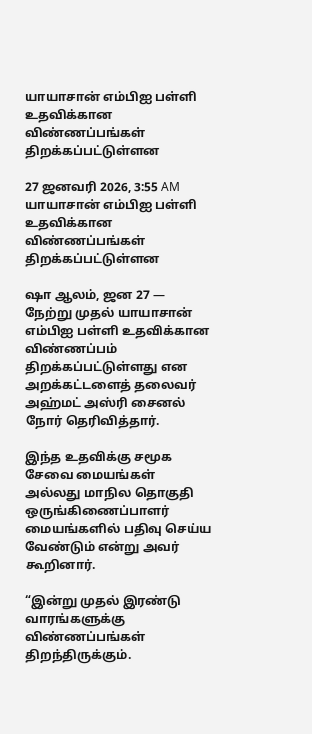யாயாசான் எம்பிஐ பள்ளி உதவிக்கான விண்ணப்பங்கள் திறக்கப்பட்டுள்ளன

27 ஜனவரி 2026, 3:55 AM
யாயாசான் எம்பிஐ பள்ளி உதவிக்கான விண்ணப்பங்கள் திறக்கப்பட்டுள்ளன

ஷா ஆலம், ஜன 27 — நேற்று முதல் யாயாசான் எம்பிஐ பள்ளி உதவிக்கான விண்ணப்பம் திறக்கப்பட்டுள்ளது என அறக்கட்டளைத் தலைவர் அஹ்மட் அஸ்ரி சைனல் நோர் தெரிவித்தார்.

இந்த உதவிக்கு சமூக சேவை மையங்கள் அல்லது மாநில தொகுதி ஒருங்கிணைப்பாளர் மையங்களில் பதிவு செய்ய வேண்டும் என்று அவர் கூறினார்.

“இன்று முதல் இரண்டு வாரங்களுக்கு விண்ணப்பங்கள் திறந்திருக்கும்.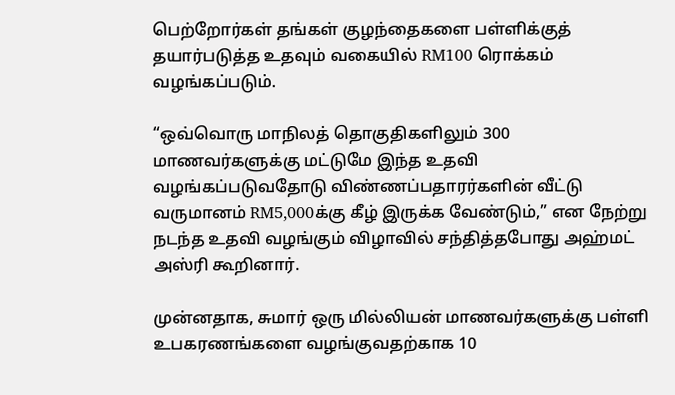பெற்றோர்கள் தங்கள் குழந்தைகளை பள்ளிக்குத் தயார்படுத்த உதவும் வகையில் RM100 ரொக்கம் வழங்கப்படும்.

“ஒவ்வொரு மாநிலத் தொகுதிகளிலும் 300 மாணவர்களுக்கு மட்டுமே இந்த உதவி வழங்கப்படுவதோடு விண்ணப்பதாரர்களின் வீட்டு வருமானம் RM5,000க்கு கீழ் இருக்க வேண்டும்,” என நேற்று நடந்த உதவி வழங்கும் விழாவில் சந்தித்தபோது அஹ்மட் அஸ்ரி கூறினார்.

முன்னதாக, சுமார் ஒரு மில்லியன் மாணவர்களுக்கு பள்ளி உபகரணங்களை வழங்குவதற்காக 10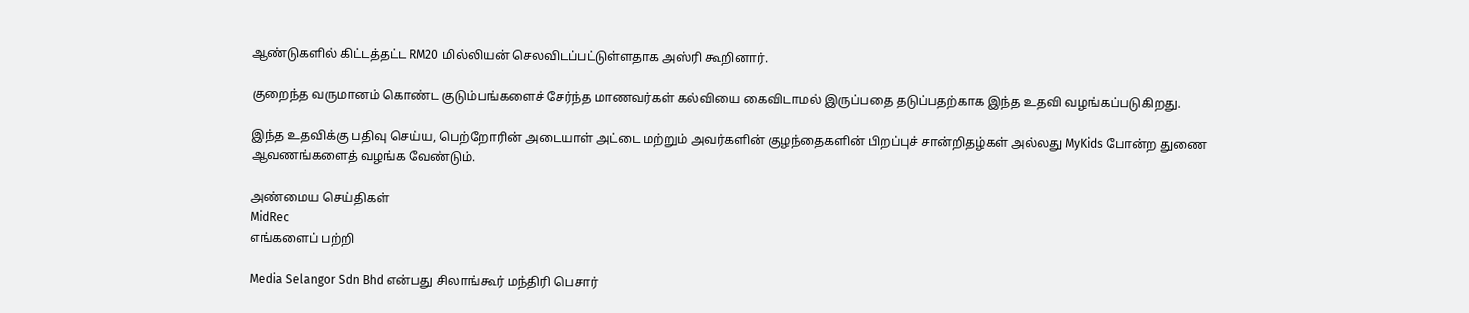ஆண்டுகளில் கிட்டத்தட்ட RM20 மில்லியன் செலவிடப்பட்டுள்ளதாக அஸ்ரி கூறினார்.

குறைந்த வருமானம் கொண்ட குடும்பங்களைச் சேர்ந்த மாணவர்கள் கல்வியை கைவிடாமல் இருப்பதை தடுப்பதற்காக இந்த உதவி வழங்கப்படுகிறது.

இந்த உதவிக்கு பதிவு செய்ய, பெற்றோரின் அடையாள் அட்டை மற்றும் அவர்களின் குழந்தைகளின் பிறப்புச் சான்றிதழ்கள் அல்லது MyKids போன்ற துணை ஆவணங்களைத் வழங்க வேண்டும்.

அண்மைய செய்திகள்
MidRec
எங்களைப் பற்றி

Media Selangor Sdn Bhd என்பது சிலாங்கூர் மந்திரி பெசார்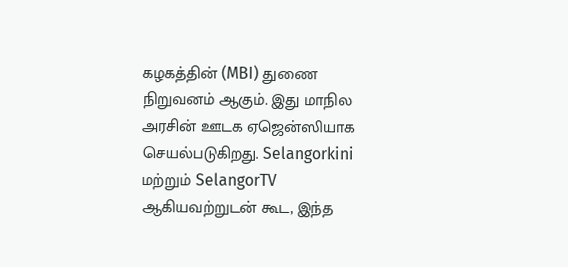கழகத்தின் (MBI) துணை நிறுவனம் ஆகும். இது மாநில அரசின் ஊடக ஏஜென்ஸியாக செயல்படுகிறது. Selangorkini மற்றும் SelangorTV ஆகியவற்றுடன் கூட, இந்த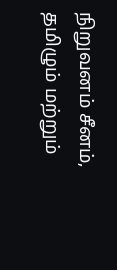நிறுவனம் சீனம், தமிழும் மற்றும்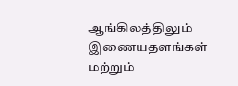ஆங்கிலத்திலும் இணையதளங்கள் மற்றும்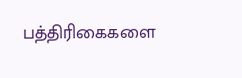பத்திரிகைகளை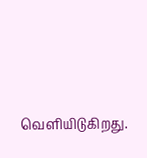வெளியிடுகிறது.